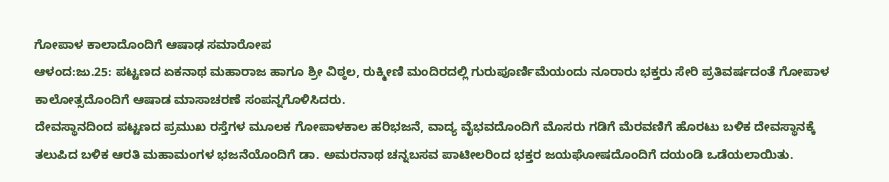ಗೋಪಾಳ ಕಾಲಾದೊಂದಿಗೆ ಆಷಾಢ ಸಮಾರೋಪ
ಆಳಂದ:ಜು.25: ಪಟ್ಟಣದ ಏಕನಾಥ ಮಹಾರಾಜ ಹಾಗೂ ಶ್ರೀ ವಿಠ್ಠಲ, ರುಕ್ಮೀಣಿ ಮಂದಿರದಲ್ಲಿ ಗುರುಪೂರ್ಣಿಮೆಯಂದು ನೂರಾರು ಭಕ್ತರು ಸೇರಿ ಪ್ರತಿವರ್ಷದಂತೆ ಗೋಪಾಳ ಕಾಲೋತ್ಸದೊಂದಿಗೆ ಆಷಾಡ ಮಾಸಾಚರಣೆ ಸಂಪನ್ನಗೊಳಿಸಿದರು.
ದೇವಸ್ಥಾನದಿಂದ ಪಟ್ಟಣದ ಪ್ರಮುಖ ರಸ್ತೆಗಳ ಮೂಲಕ ಗೋಪಾಳಕಾಲ ಹರಿಭಜನೆ, ವಾದ್ಯ ವೈಭವದೊಂದಿಗೆ ಮೊಸರು ಗಡಿಗೆ ಮೆರವಣಿಗೆ ಹೊರಟು ಬಳಿಕ ದೇವಸ್ಥಾನಕ್ಕೆ ತಲುಪಿದ ಬಳಿಕ ಆರತಿ ಮಹಾಮಂಗಳ ಭಜನೆಯೊಂದಿಗೆ ಡಾ. ಅಮರನಾಥ ಚನ್ನಬಸವ ಪಾಟೀಲರಿಂದ ಭಕ್ತರ ಜಯಘೋಷದೊಂದಿಗೆ ದಯಂಡಿ ಒಡೆಯಲಾಯಿತು.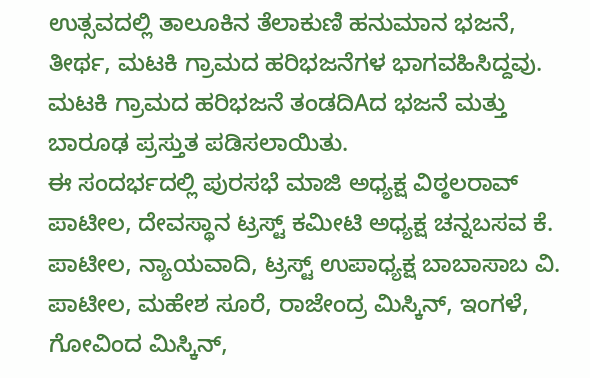ಉತ್ಸವದಲ್ಲಿ ತಾಲೂಕಿನ ತೆಲಾಕುಣಿ ಹನುಮಾನ ಭಜನೆ, ತೀರ್ಥ, ಮಟಕಿ ಗ್ರಾಮದ ಹರಿಭಜನೆಗಳ ಭಾಗವಹಿಸಿದ್ದವು. ಮಟಕಿ ಗ್ರಾಮದ ಹರಿಭಜನೆ ತಂಡದಿAದ ಭಜನೆ ಮತ್ತು ಬಾರೂಢ ಪ್ರಸ್ತುತ ಪಡಿಸಲಾಯಿತು.
ಈ ಸಂದರ್ಭದಲ್ಲಿ ಪುರಸಭೆ ಮಾಜಿ ಅಧ್ಯಕ್ಷ ವಿಠ್ಠಲರಾವ್ ಪಾಟೀಲ, ದೇವಸ್ಥಾನ ಟ್ರಸ್ಟ್ ಕಮೀಟಿ ಅಧ್ಯಕ್ಷ ಚನ್ನಬಸವ ಕೆ. ಪಾಟೀಲ, ನ್ಯಾಯವಾದಿ, ಟ್ರಸ್ಟ್ ಉಪಾಧ್ಯಕ್ಷ ಬಾಬಾಸಾಬ ವಿ. ಪಾಟೀಲ, ಮಹೇಶ ಸೂರೆ, ರಾಜೇಂದ್ರ ಮಿಸ್ಕಿನ್, ಇಂಗಳೆ, ಗೋವಿಂದ ಮಿಸ್ಕಿನ್,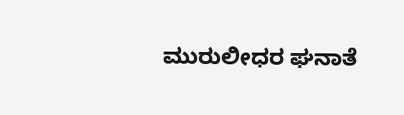ಮುರುಲೀಧರ ಘನಾತೆ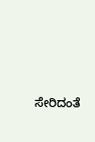ಸೇರಿದಂತೆ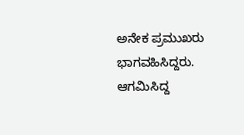ಅನೇಕ ಪ್ರಮುಖರು ಭಾಗವಹಿಸಿದ್ದರು. ಆಗಮಿಸಿದ್ದ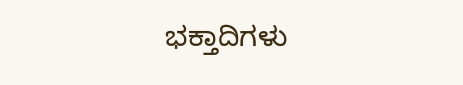ಭಕ್ತಾದಿಗಳು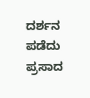ದರ್ಶನ ಪಡೆದು ಪ್ರಸಾದ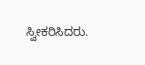ಸ್ವೀಕರಿಸಿದರು.